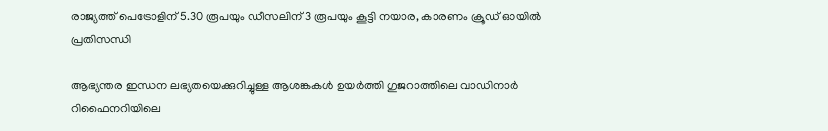രാജ്യത്ത് പെട്രോളിന് 5.30 രൂപയും ഡീസലിന് 3 രൂപയും കൂട്ടി നയാര, കാരണം ക്രൂഡ് ഓയില്‍ പ്രതിസന്ധി

ആഭ്യന്തര ഇന്ധന ലഭ്യതയെക്കുറിച്ചുള്ള ആശങ്കകള്‍ ഉയര്‍ത്തി ഗുജറാത്തിലെ വാഡിനാര്‍ റിഫൈനറിയിലെ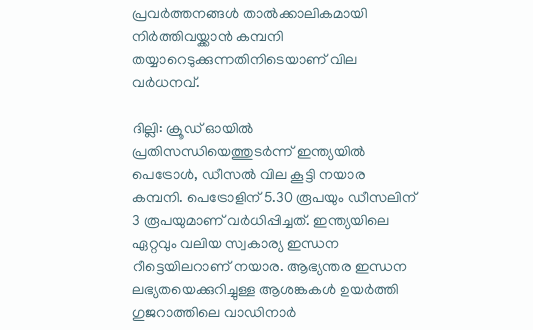പ്രവര്‍ത്തനങ്ങള്‍ താല്‍ക്കാലികമായി നിര്‍ത്തിവയ്ക്കാന്‍ കമ്പനി തയ്യാറെടുക്കുന്നതിനിടെയാണ് വില വര്‍ധനവ്.

ദില്ലി: ക്രൂഡ് ഓയില്‍ പ്രതിസന്ധിയെത്തുടര്‍ന്ന് ഇന്ത്യയില്‍ പെട്രോള്‍, ഡീസല്‍ വില കൂട്ടി നയാര കമ്പനി. പെട്രോളിന് 5.30 രൂപയും ഡീസലിന് 3 രൂപയുമാണ് വര്‍ധിപ്പിച്ചത്. ഇന്ത്യയിലെ ഏറ്റവും വലിയ സ്വകാര്യ ഇന്ധന റീട്ടെയിലറാണ് നയാര. ആഭ്യന്തര ഇന്ധന ലഭ്യതയെക്കുറിച്ചുള്ള ആശങ്കകള്‍ ഉയര്‍ത്തി ഗുജറാത്തിലെ വാഡിനാര്‍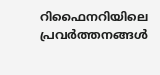റിഫൈനറിയിലെ പ്രവര്‍ത്തനങ്ങള്‍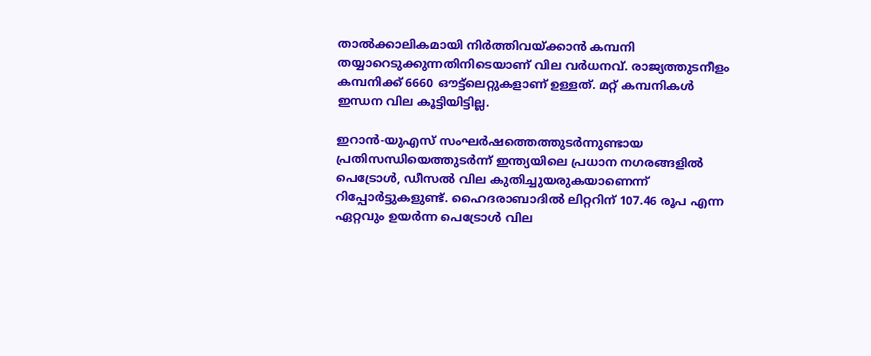താല്‍ക്കാലികമായി നിര്‍ത്തിവയ്ക്കാന്‍ കമ്പനി തയ്യാറെടുക്കുന്നതിനിടെയാണ് വില വര്‍ധനവ്. രാജ്യത്തുടനീളം കമ്പനിക്ക് 6660 ഔട്ട്‌ലെറ്റുകളാണ് ഉള്ളത്. മറ്റ് കമ്പനികള്‍ ഇന്ധന വില കൂട്ടിയിട്ടില്ല.

ഇറാന്‍-യുഎസ് സംഘര്‍ഷത്തെത്തുടര്‍ന്നുണ്ടായ പ്രതിസന്ധിയെത്തുടര്‍ന്ന് ഇന്ത്യയിലെ പ്രധാന നഗരങ്ങളില്‍ പെട്രോള്‍, ഡീസല്‍ വില കുതിച്ചുയരുകയാണെന്ന് റിപ്പോര്‍ട്ടുകളുണ്ട്. ഹൈദരാബാദില്‍ ലിറ്ററിന് 107.46 രൂപ എന്ന ഏറ്റവും ഉയര്‍ന്ന പെട്രോള്‍ വില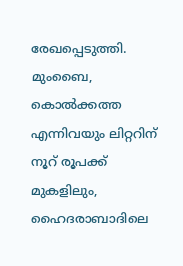രേഖപ്പെടുത്തി. മുംബൈ, കൊല്‍ക്കത്ത എന്നിവയും ലിറ്ററിന് നൂറ് രൂപക്ക് മുകളിലും, ഹൈദരാബാദിലെ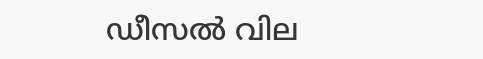ഡീസല്‍ വില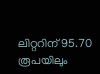ലിറ്ററിന് 95.70 രൂപയിലും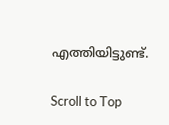എത്തിയിട്ടുണ്ട്.

Scroll to Top